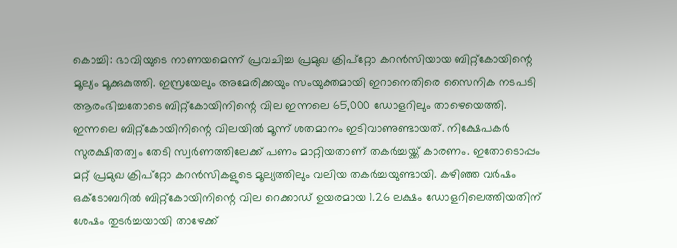കൊച്ചി: ഭാവിയുടെ നാണയമെന്ന് പ്രവചിച്ച പ്രമുഖ ക്രിപ്റ്റോ കറൻസിയായ ബിറ്റ്കോയിന്റെ മൂല്യം മൂക്കുകുത്തി. ഇസ്രയേലും അമേരിക്കയും സംയുക്തമായി ഇറാനെതിരെ സൈനിക നടപടി ആരംഭിച്ചതോടെ ബിറ്റ്കോയിനിന്റെ വില ഇന്നലെ 65,000 ഡോളറിലും താഴെയെത്തി. ഇന്നലെ ബിറ്റ്കോയിനിന്റെ വിലയിൽ മൂന്ന് ശതമാനം ഇടിവാണുണ്ടായത്. നിക്ഷേപകർ സുരക്ഷിതത്വം തേടി സ്വർണത്തിലേക്ക് പണം മാറ്റിയതാണ് തകർച്ചയ്ക്ക് കാരണം. ഇതോടൊപ്പം മറ്റ് പ്രമുഖ ക്രിപ്റ്റോ കറൻസികളുടെ മൂല്യത്തിലും വലിയ തകർച്ചയുണ്ടായി. കഴിഞ്ഞ വർഷം ഒക്ടോബറിൽ ബിറ്റ്കോയിനിന്റെ വില റെക്കാഡ് ഉയരമായ 1.26 ലക്ഷം ഡോളറിലെത്തിയതിന് ശേഷം തുടർച്ചയായി താഴേക്ക്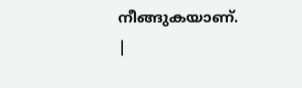നീങ്ങുകയാണ്.
|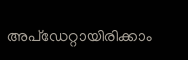അപ്ഡേറ്റായിരിക്കാം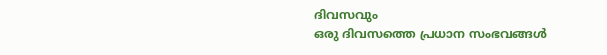ദിവസവും
ഒരു ദിവസത്തെ പ്രധാന സംഭവങ്ങൾ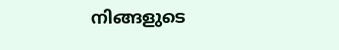നിങ്ങളുടെ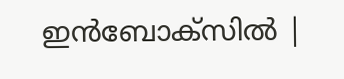ഇൻബോക്സിൽ |